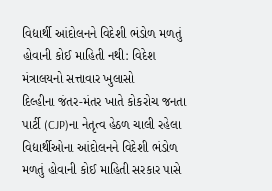વિદ્યાર્થી આંદોલનને વિદેશી ભંડોળ મળતું હોવાની કોઈ માહિતી નથી: વિદેશ મંત્રાલયનો સત્તાવાર ખુલાસો
દિલ્હીના જંતર-મંતર ખાતે કોકરોચ જનતા પાર્ટી (CJP)ના નેતૃત્વ હેઠળ ચાલી રહેલા વિદ્યાર્થીઓના આંદોલનને વિદેશી ભંડોળ મળતું હોવાની કોઈ માહિતી સરકાર પાસે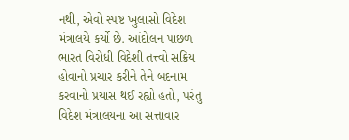નથી, એવો સ્પષ્ટ ખુલાસો વિદેશ મંત્રાલયે કર્યો છે. આંદોલન પાછળ ભારત વિરોધી વિદેશી તત્ત્વો સક્રિય હોવાનો પ્રચાર કરીને તેને બદનામ કરવાનો પ્રયાસ થઈ રહ્યો હતો, પરંતુ વિદેશ મંત્રાલયના આ સત્તાવાર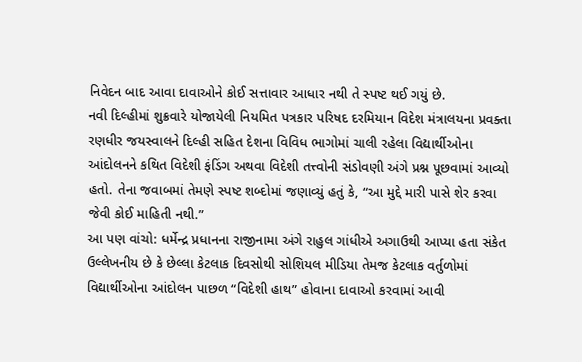નિવેદન બાદ આવા દાવાઓને કોઈ સત્તાવાર આધાર નથી તે સ્પષ્ટ થઈ ગયું છે.
નવી દિલ્હીમાં શુક્રવારે યોજાયેલી નિયમિત પત્રકાર પરિષદ દરમિયાન વિદેશ મંત્રાલયના પ્રવક્તા રણધીર જયસ્વાલને દિલ્હી સહિત દેશના વિવિધ ભાગોમાં ચાલી રહેલા વિદ્યાર્થીઓના આંદોલનને કથિત વિદેશી ફંડિંગ અથવા વિદેશી તત્ત્વોની સંડોવણી અંગે પ્રશ્ન પૂછવામાં આવ્યો હતો. તેના જવાબમાં તેમણે સ્પષ્ટ શબ્દોમાં જણાવ્યું હતું કે, “આ મુદ્દે મારી પાસે શેર કરવા જેવી કોઈ માહિતી નથી.”
આ પણ વાંચો: ધર્મેન્દ્ર પ્રધાનના રાજીનામા અંગે રાહુલ ગાંધીએ અગાઉથી આપ્યા હતા સંકેત
ઉલ્લેખનીય છે કે છેલ્લા કેટલાક દિવસોથી સોશિયલ મીડિયા તેમજ કેટલાક વર્તુળોમાં વિદ્યાર્થીઓના આંદોલન પાછળ “વિદેશી હાથ” હોવાના દાવાઓ કરવામાં આવી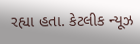રહ્યા હતા. કેટલીક ન્યૂઝ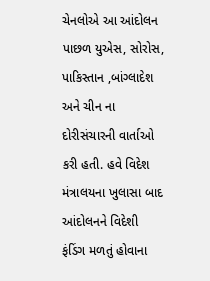ચેનલોએ આ આંદોલન પાછળ યુએસ, સોરોસ, પાકિસ્તાન ,બાંગ્લાદેશ અને ચીન ના દોરીસંચારની વાર્તાઓ કરી હતી. હવે વિદેશ મંત્રાલયના ખુલાસા બાદ આંદોલનને વિદેશી ફંડિંગ મળતું હોવાના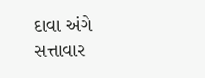દાવા અંગે સત્તાવાર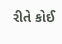રીતે કોઈ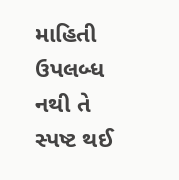માહિતી ઉપલબ્ધ નથી તે સ્પષ્ટ થઈ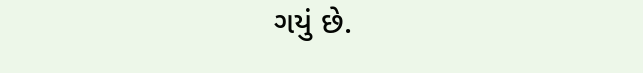ગયું છે.